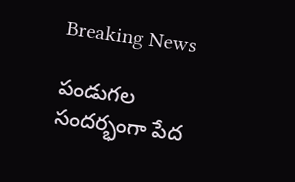Breaking News

పండుగల సందర్భంగా పేద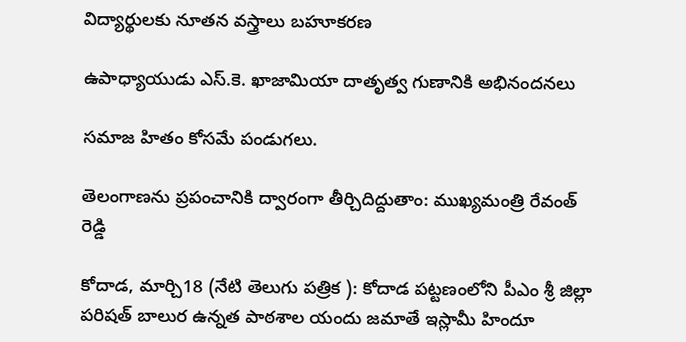విద్యార్థులకు నూతన వస్త్రాలు బహూకరణ

ఉపాధ్యాయుడు ఎస్.కె. ఖాజామియా దాతృత్వ గుణానికి అభినందనలు

సమాజ హితం కోసమే పండుగలు.

తెలంగాణను ప్రపంచానికి ద్వారంగా తీర్చిదిద్దుతాం: ముఖ్యమంత్రి రేవంత్ రెడ్డి

కోదాడ, మార్చి18 (నేటి తెలుగు పత్రిక ): కోదాడ పట్టణంలోని పీఎం శ్రీ జిల్లా పరిషత్ బాలుర ఉన్నత పాఠశాల యందు జమాతే ఇస్లామీ హిందూ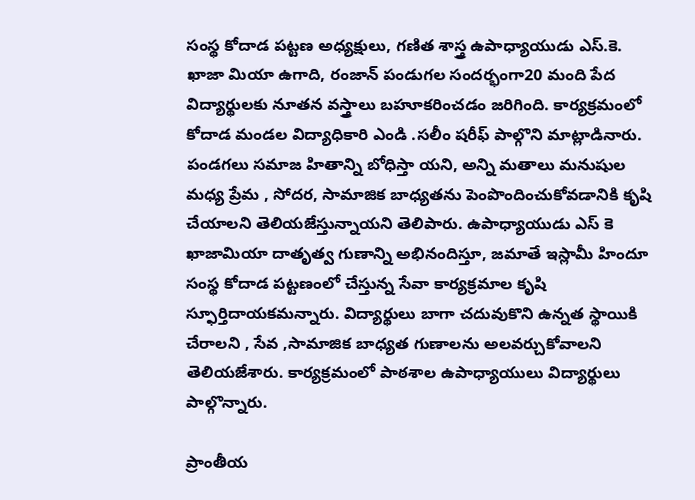సంస్థ కోదాడ పట్టణ అధ్యక్షులు, గణిత శాస్త్ర ఉపాధ్యాయుడు ఎస్.కె. ఖాజా మియా ఉగాది, రంజాన్ పండుగల సందర్భంగా20 మంది పేద విద్యార్థులకు నూతన వస్త్రాలు బహూకరించడం జరిగింది. కార్యక్రమంలో కోదాడ మండల విద్యాధికారి ఎండి .సలీం షరీఫ్ పాల్గొని మాట్లాడినారు. పండగలు సమాజ హితాన్ని బోధిస్తా యని, అన్ని మతాలు మనుషుల మధ్య ప్రేమ , సోదర, సామాజిక బాధ్యతను పెంపొందించుకోవడానికి కృషి చేయాలని తెలియజేస్తున్నాయని తెలిపారు. ఉపాధ్యాయుడు ఎస్ కె ఖాజామియా దాతృత్వ గుణాన్ని అభినందిస్తూ, జమాతే ఇస్లామీ హిందూ సంస్థ కోదాడ పట్టణంలో చేస్తున్న సేవా కార్యక్రమాల కృషి స్ఫూర్తిదాయకమన్నారు. విద్యార్థులు బాగా చదువుకొని ఉన్నత స్థాయికి చేరాలని , సేవ ,సామాజిక బాధ్యత గుణాలను అలవర్చుకోవాలని తెలియజేశారు. కార్యక్రమంలో పాఠశాల ఉపాధ్యాయులు విద్యార్థులు పాల్గొన్నారు.

ప్రాంతీయ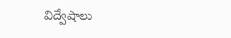విద్వేషాలు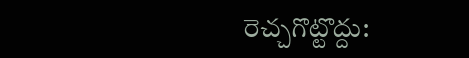రెచ్చగొట్టొద్దు: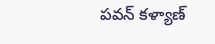పవన్ కళ్యాణ్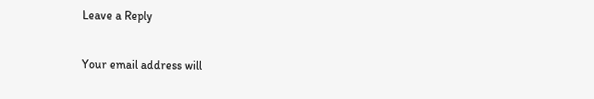Leave a Reply

Your email address will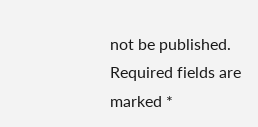not be published. Required fields are marked *